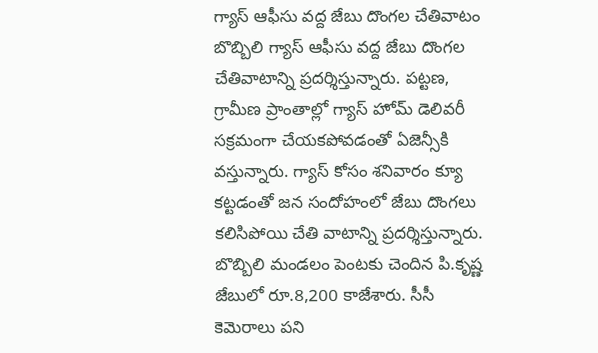గ్యాస్ ఆఫీసు వద్ద జేబు దొంగల చేతివాటం
బొబ్బిలి గ్యాస్ ఆఫీసు వద్ద జేబు దొంగల చేతివాటాన్ని ప్రదర్శిస్తున్నారు. పట్టణ, గ్రామీణ ప్రాంతాల్లో గ్యాస్ హోమ్ డెలివరీ సక్రమంగా చేయకపోవడంతో ఏజెన్సీకి వస్తున్నారు. గ్యాస్ కోసం శనివారం క్యూ కట్టడంతో జన సందోహంలో జేబు దొంగలు కలిసిపోయి చేతి వాటాన్ని ప్రదర్శిస్తున్నారు. బొబ్బిలి మండలం పెంటకు చెందిన పి.కృష్ణ జేబులో రూ.8,200 కాజేశారు. సీసీ కెమెరాలు పని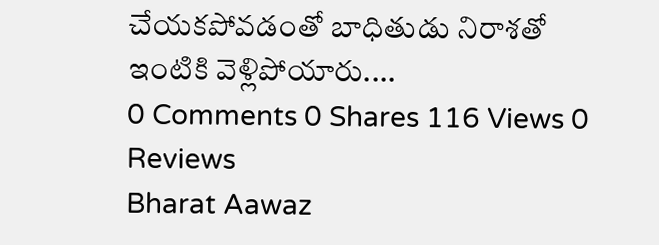చేయకపోవడంతో బాధితుడు నిరాశతో ఇంటికి వెళ్లిపోయారు....
0 Comments 0 Shares 116 Views 0 Reviews
Bharat Aawaz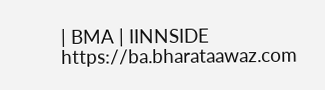| BMA | IINNSIDE https://ba.bharataawaz.com